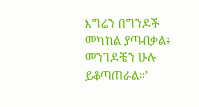እግሬን በግንዶች መካከል ያጣብቃል፥ መንገዶቼን ሁሉ ይቆጣጠራል።’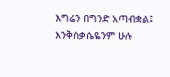እግሬን በግንድ አጣብቋል፤ እንቅስቃሴዬንም ሁሉ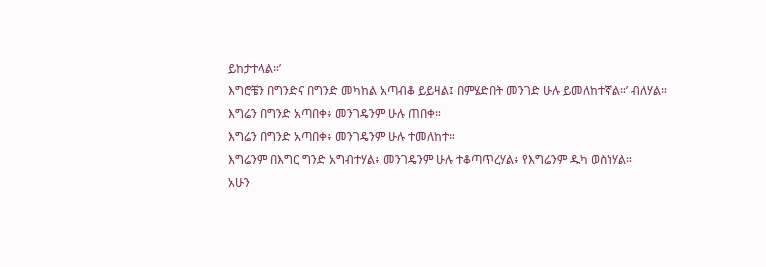ይከታተላል።’
እግሮቼን በግንድና በግንድ መካከል አጣብቆ ይይዛል፤ በምሄድበት መንገድ ሁሉ ይመለከተኛል።’ ብለሃል።
እግሬን በግንድ አጣበቀ፥ መንገዴንም ሁሉ ጠበቀ።
እግሬን በግንድ አጣበቀ፥ መንገዴንም ሁሉ ተመለከተ።
እግሬንም በእግር ግንድ አግብተሃል፥ መንገዴንም ሁሉ ተቆጣጥረሃል፥ የእግሬንም ዱካ ወስነሃል።
አሁን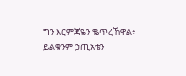ግን እርምጃዬን ቈጥረኸዋል፥ ይልቁንም ኃጢአቴን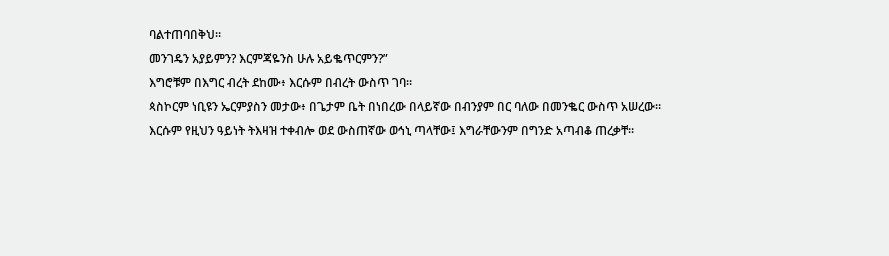ባልተጠባበቅህ።
መንገዴን አያይምን? እርምጃዬንስ ሁሉ አይቈጥርምን?”
እግሮቹም በእግር ብረት ደከሙ፥ እርሱም በብረት ውስጥ ገባ።
ጳስኮርም ነቢዩን ኤርምያስን መታው፥ በጌታም ቤት በነበረው በላይኛው በብንያም በር ባለው በመንቈር ውስጥ አሠረው።
እርሱም የዚህን ዓይነት ትእዛዝ ተቀብሎ ወደ ውስጠኛው ወኅኒ ጣላቸው፤ እግራቸውንም በግንድ አጣብቆ ጠረቃቸ።